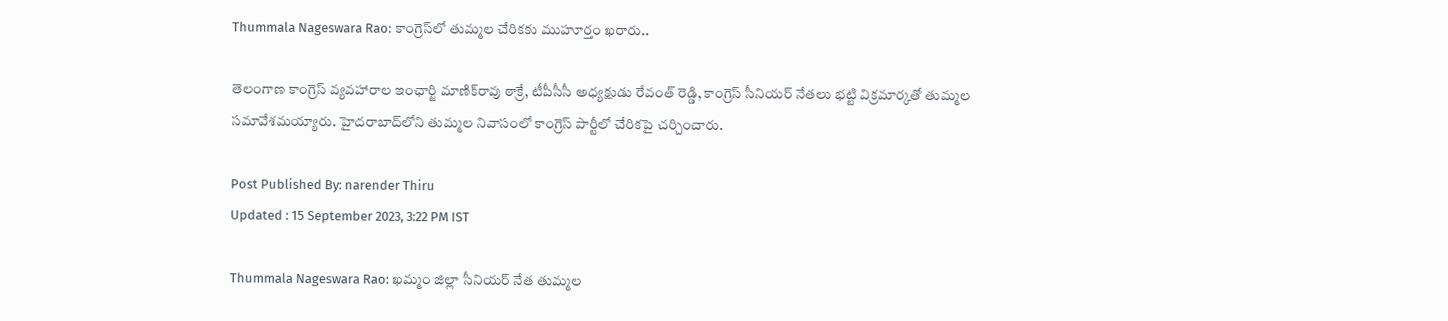Thummala Nageswara Rao: కాంగ్రెస్‌లో తుమ్మల చేరికకు ముహూర్తం ఖరారు..

తెలంగాణ కాంగ్రెస్ వ్యవహారాల ఇంఛార్జి మాణిక్‌రావు ఠాక్రే, టీపీసీసీ అధ్యక్షుడు రేవంత్ రెడ్డి, కాంగ్రెస్ సీనియర్ నేతలు భట్టి విక్రమార్కతో తుమ్మల సమావేశమయ్యారు. హైదరాబాద్‌లోని తుమ్మల నివాసంలో కాంగ్రెస్ పార్టీలో చేరికపై చర్చించారు.

Post Published By: narender Thiru
Updated : 15 September 2023, 3:22 PM IST

Thummala Nageswara Rao: ఖమ్మం జిల్లా సీనియర్ నేత తుమ్మల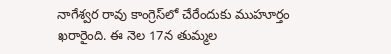నాగేశ్వర రావు కాంగ్రెస్‌లో చేరేందుకు ముహూర్తం ఖరారైంది. ఈ నెల 17న తుమ్మల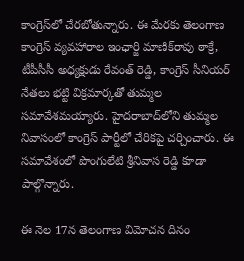కాంగ్రెస్‌లో చేరబోతున్నారు. ఈ మేరకు తెలంగాణ కాంగ్రెస్ వ్యవహారాల ఇంఛార్జి మాణిక్‌రావు ఠాక్రే, టీపీసీసీ అధ్యక్షుడు రేవంత్ రెడ్డి, కాంగ్రెస్ సీనియర్ నేతలు భట్టి విక్రమార్కతో తుమ్మల సమావేశమయ్యారు. హైదరాబాద్‌లోని తుమ్మల నివాసంలో కాంగ్రెస్ పార్టీలో చేరికపై చర్చించారు. ఈ సమావేశంలో పొంగులేటి శ్రీనివాస రెడ్డి కూడా పాల్గొన్నారు.

ఈ నెల 17న తెలంగాణ విమోచన దినం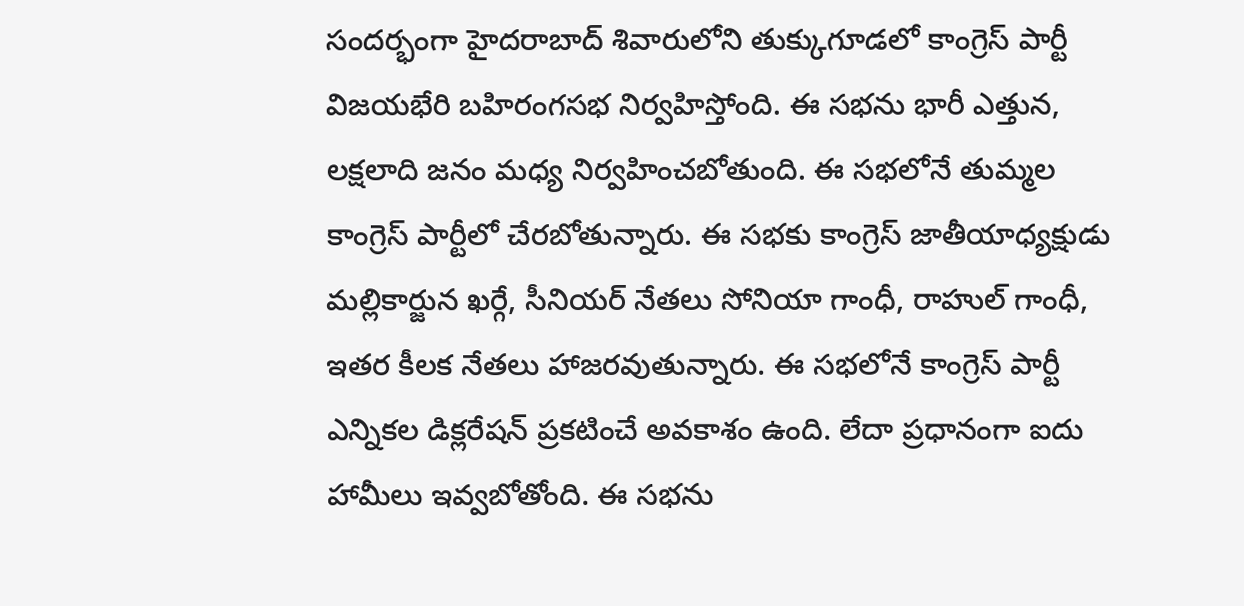సందర్భంగా హైదరాబాద్ శివారులోని తుక్కుగూడలో కాంగ్రెస్ పార్టీ విజయభేరి బహిరంగసభ నిర్వహిస్తోంది. ఈ సభను భారీ ఎత్తున, లక్షలాది జనం మధ్య నిర్వహించబోతుంది. ఈ సభలోనే తుమ్మల కాంగ్రెస్ పార్టీలో చేరబోతున్నారు. ఈ సభకు కాంగ్రెస్ జాతీయాధ్యక్షుడు మల్లికార్జున ఖర్గే, సీనియర్ నేతలు సోనియా గాంధీ, రాహుల్ గాంధీ, ఇతర కీలక నేతలు హాజరవుతున్నారు. ఈ సభలోనే కాంగ్రెస్ పార్టీ ఎన్నికల డిక్లరేషన్ ప్రకటించే అవకాశం ఉంది. లేదా ప్రధానంగా ఐదు హామీలు ఇవ్వబోతోంది. ఈ సభను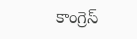కాంగ్రెస్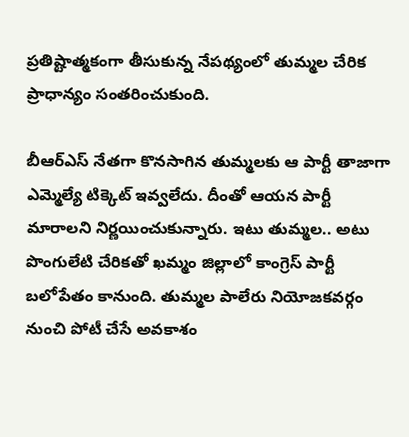ప్రతిష్టాత్మకంగా తీసుకున్న నేపథ్యంలో తుమ్మల చేరిక ప్రాధాన్యం సంతరించుకుంది.

బీఆర్ఎస్ నేతగా కొనసాగిన తుమ్మలకు ఆ పార్టీ తాజాగా ఎమ్మెల్యే టిక్కెట్ ఇవ్వలేదు. దీంతో ఆయన పార్టీ మారాలని నిర్ణయించుకున్నారు. ఇటు తుమ్మల.. అటు పొంగులేటి చేరికతో ఖమ్మం జిల్లాలో కాంగ్రెస్ పార్టీ బలోపేతం కానుంది. తుమ్మల పాలేరు నియోజకవర్గం నుంచి పోటీ చేసే అవకాశం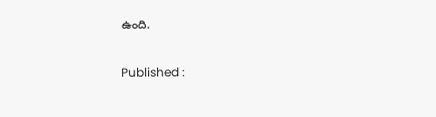ఉంది.

Published :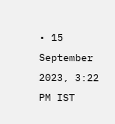• 15 September 2023, 3:22 PM IST